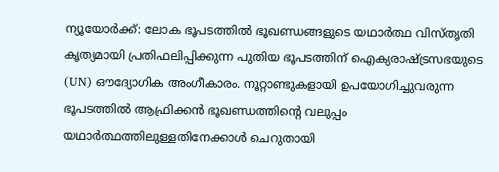ന്യൂയോർക്ക്: ലോക ഭൂപടത്തിൽ ഭൂഖണ്ഡങ്ങളുടെ യഥാർത്ഥ വിസ്തൃതി കൃത്യമായി പ്രതിഫലിപ്പിക്കുന്ന പുതിയ ഭൂപടത്തിന് ഐക്യരാഷ്ട്രസഭയുടെ (UN) ഔദ്യോഗിക അംഗീകാരം. നൂറ്റാണ്ടുകളായി ഉപയോഗിച്ചുവരുന്ന ഭൂപടത്തിൽ ആഫ്രിക്കൻ ഭൂഖണ്ഡത്തിന്റെ വലുപ്പം യഥാർത്ഥത്തിലുള്ളതിനേക്കാൾ ചെറുതായി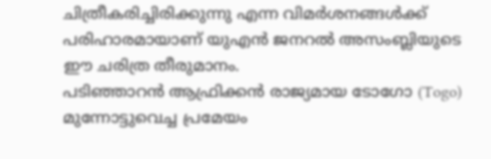ചിത്രീകരിച്ചിരിക്കുന്നു എന്ന വിമർശനങ്ങൾക്ക് പരിഹാരമായാണ് യുഎൻ ജനറൽ അസംബ്ലിയുടെ ഈ ചരിത്ര തീരുമാനം.
പടിഞ്ഞാറൻ ആഫ്രിക്കൻ രാജ്യമായ ടോഗോ (Togo) മുന്നോട്ടുവെച്ച പ്രമേയം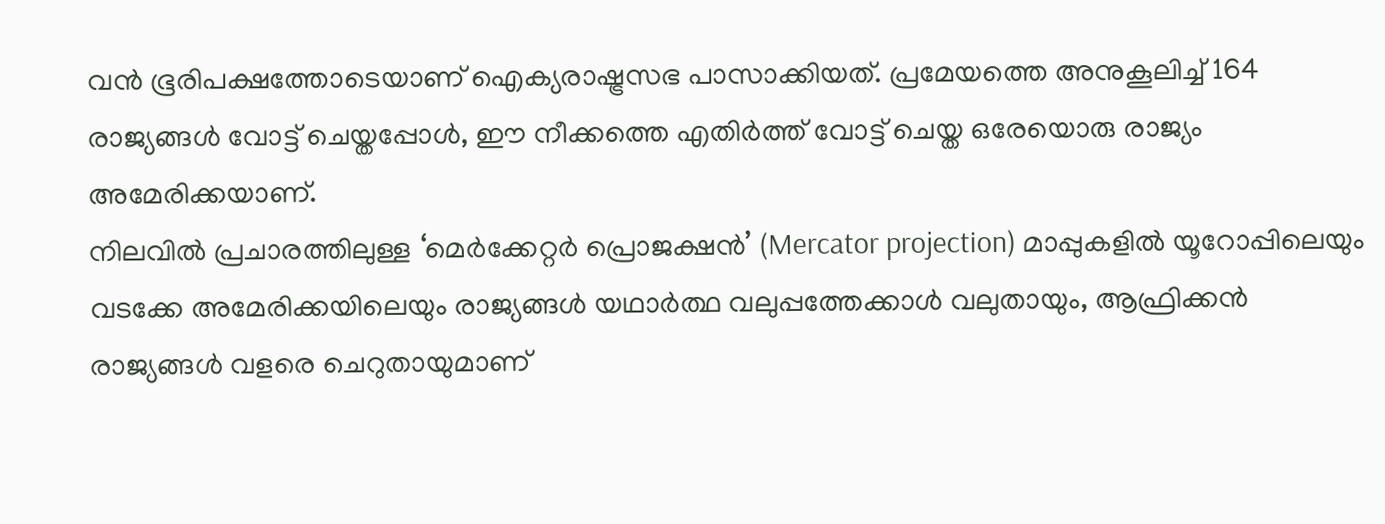വൻ ഭൂരിപക്ഷത്തോടെയാണ് ഐക്യരാഷ്ട്രസഭ പാസാക്കിയത്. പ്രമേയത്തെ അനുകൂലിച്ച് 164 രാജ്യങ്ങൾ വോട്ട് ചെയ്തപ്പോൾ, ഈ നീക്കത്തെ എതിർത്ത് വോട്ട് ചെയ്ത ഒരേയൊരു രാജ്യം അമേരിക്കയാണ്.
നിലവിൽ പ്രചാരത്തിലുള്ള ‘മെർക്കേറ്റർ പ്രൊജക്ഷൻ’ (Mercator projection) മാപ്പുകളിൽ യൂറോപ്പിലെയും വടക്കേ അമേരിക്കയിലെയും രാജ്യങ്ങൾ യഥാർത്ഥ വലുപ്പത്തേക്കാൾ വലുതായും, ആഫ്രിക്കൻ രാജ്യങ്ങൾ വളരെ ചെറുതായുമാണ്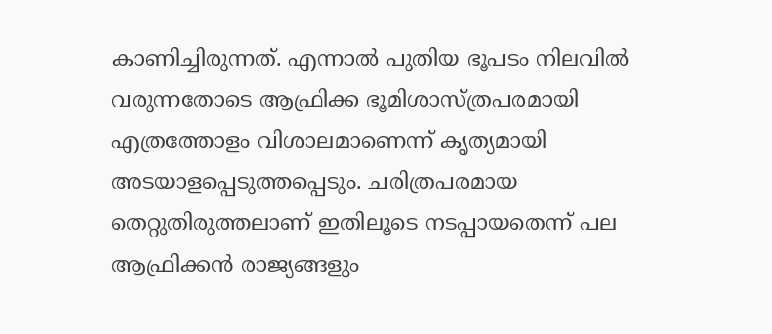കാണിച്ചിരുന്നത്. എന്നാൽ പുതിയ ഭൂപടം നിലവിൽ വരുന്നതോടെ ആഫ്രിക്ക ഭൂമിശാസ്ത്രപരമായി എത്രത്തോളം വിശാലമാണെന്ന് കൃത്യമായി അടയാളപ്പെടുത്തപ്പെടും. ചരിത്രപരമായ തെറ്റുതിരുത്തലാണ് ഇതിലൂടെ നടപ്പായതെന്ന് പല ആഫ്രിക്കൻ രാജ്യങ്ങളും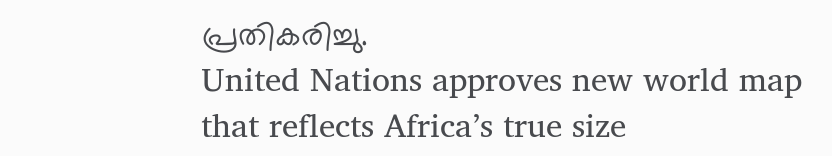പ്രതികരിച്ചു.
United Nations approves new world map that reflects Africa’s true size